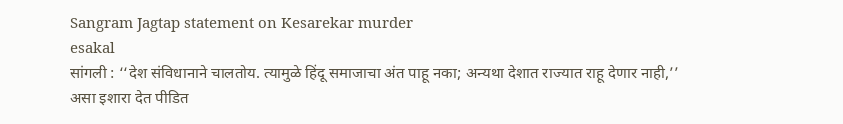Sangram Jagtap statement on Kesarekar murder
esakal
सांगली : ‘‘देश संविधानाने चालतोय. त्यामुळे हिंदू समाजाचा अंत पाहू नका; अन्यथा देशात राज्यात राहू देणार नाही,’’ असा इशारा देत पीडित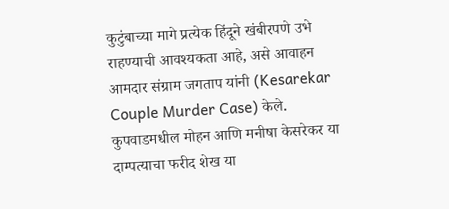कुटुंबाच्या मागे प्रत्येक हिंदूने खंबीरपणे उभे राहण्याची आवश्यकता आहे, असे आवाहन आमदार संग्राम जगताप यांनी (Kesarekar Couple Murder Case) केले. कुपवाडमधील मोहन आणि मनीषा केसरेकर या दाम्पत्याचा फरीद शेख या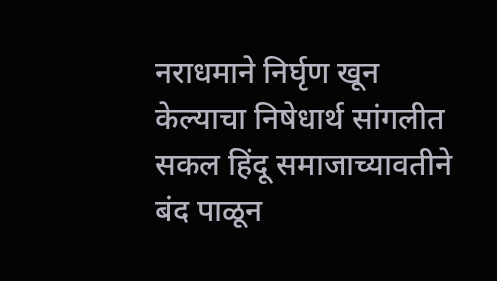नराधमाने निर्घृण खून केल्याचा निषेधार्थ सांगलीत सकल हिंदू समाजाच्यावतीने बंद पाळून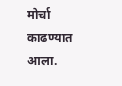मोर्चा काढण्यात आला.